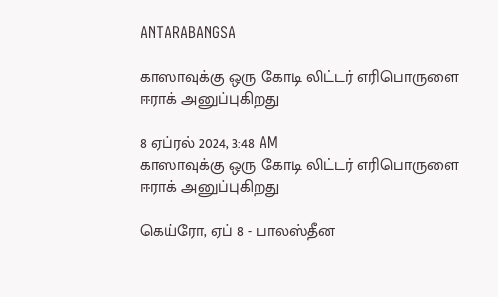ANTARABANGSA

காஸாவுக்கு ஒரு கோடி லிட்டர் எரிபொருளை ஈராக் அனுப்புகிறது

8 ஏப்ரல் 2024, 3:48 AM
காஸாவுக்கு ஒரு கோடி லிட்டர் எரிபொருளை ஈராக் அனுப்புகிறது

கெய்ரோ, ஏப் 8 - பாலஸ்தீன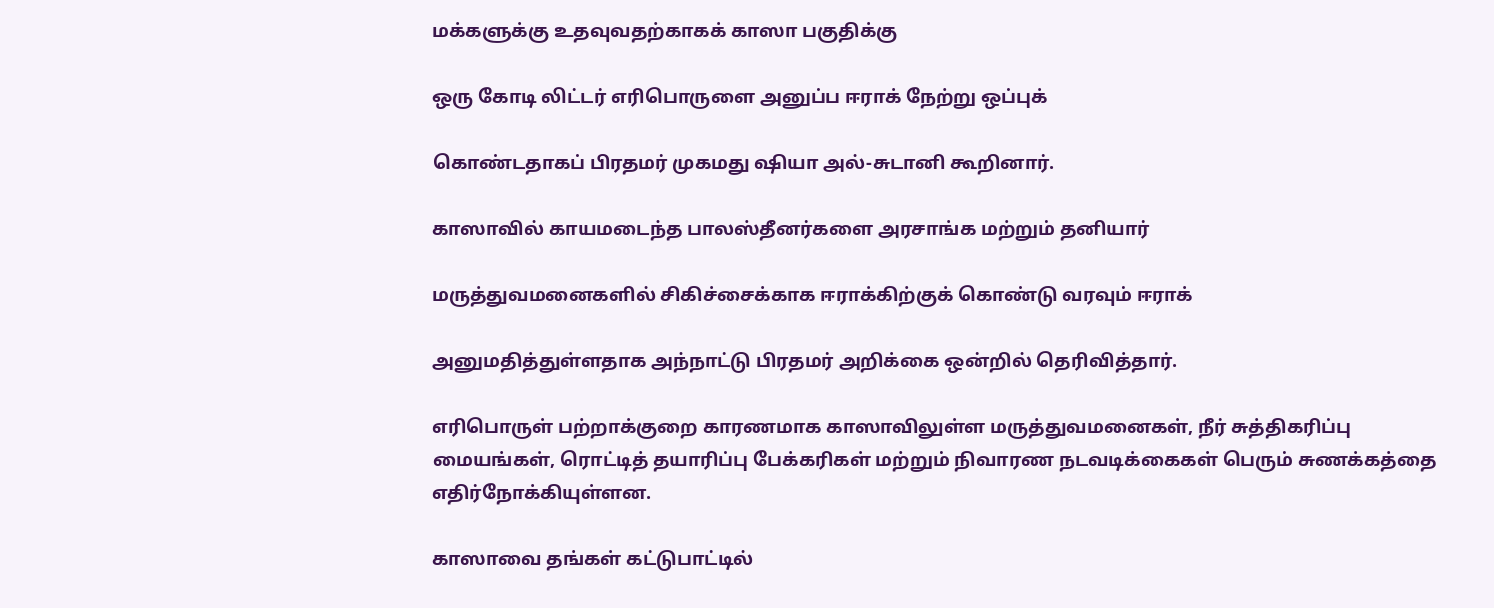மக்களுக்கு உதவுவதற்காகக் காஸா பகுதிக்கு

ஒரு கோடி லிட்டர் எரிபொருளை அனுப்ப ஈராக் நேற்று ஒப்புக்

கொண்டதாகப் பிரதமர் முகமது ஷியா அல்-சுடானி கூறினார்.

காஸாவில் காயமடைந்த பாலஸ்தீனர்களை அரசாங்க மற்றும் தனியார்

மருத்துவமனைகளில் சிகிச்சைக்காக ஈராக்கிற்குக் கொண்டு வரவும் ஈராக்

அனுமதித்துள்ளதாக அந்நாட்டு பிரதமர் அறிக்கை ஒன்றில் தெரிவித்தார்.

எரிபொருள் பற்றாக்குறை காரணமாக காஸாவிலுள்ள மருத்துவமனைகள், நீர் சுத்திகரிப்பு மையங்கள், ரொட்டித் தயாரிப்பு பேக்கரிகள் மற்றும் நிவாரண நடவடிக்கைகள் பெரும் சுணக்கத்தை எதிர்நோக்கியுள்ளன.

காஸாவை தங்கள் கட்டுபாட்டில்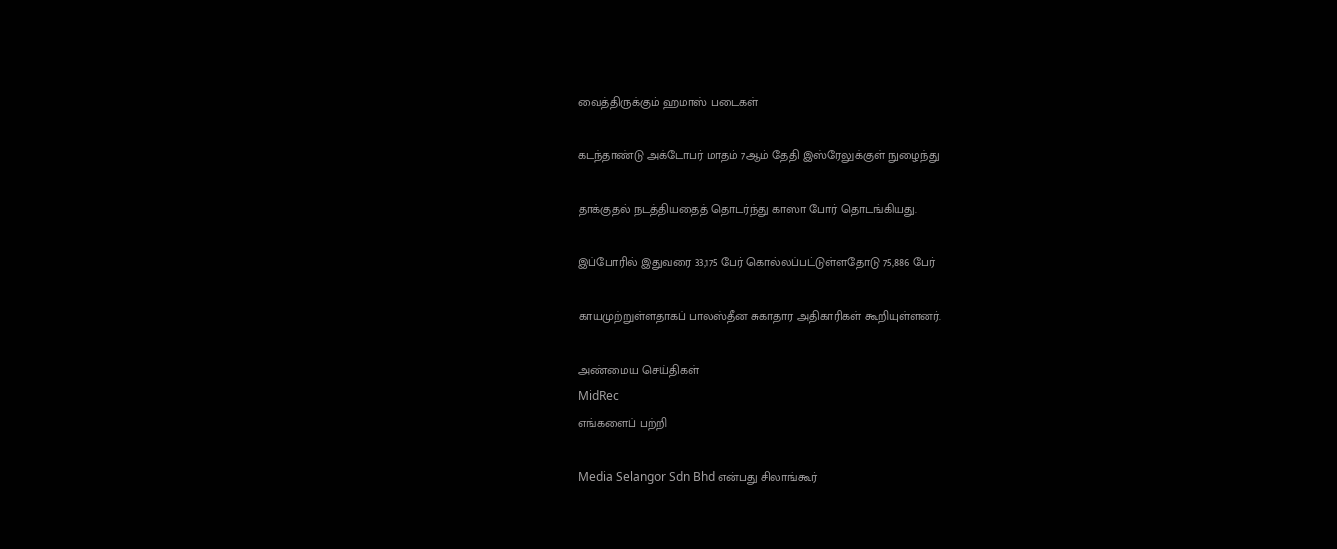வைத்திருக்கும் ஹமாஸ் படைகள்

கடந்தாண்டு அக்டோபர் மாதம் 7ஆம் தேதி இஸ்ரேலுக்குள் நுழைந்து

தாக்குதல் நடத்தியதைத் தொடர்ந்து காஸா போர் தொடங்கியது.

இப்போரில் இதுவரை 33,175 பேர் கொல்லப்பட்டுள்ளதோடு 75,886 பேர்

காயமுற்றுள்ளதாகப் பாலஸ்தீன சுகாதார அதிகாரிகள் கூறியுள்ளனர்.

அண்மைய செய்திகள்
MidRec
எங்களைப் பற்றி

Media Selangor Sdn Bhd என்பது சிலாங்கூர்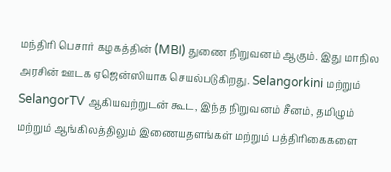மந்திரி பெசார் கழகத்தின் (MBI) துணை நிறுவனம் ஆகும். இது மாநில அரசின் ஊடக ஏஜென்ஸியாக செயல்படுகிறது. Selangorkini மற்றும் SelangorTV ஆகியவற்றுடன் கூட, இந்த நிறுவனம் சீனம், தமிழும் மற்றும் ஆங்கிலத்திலும் இணையதளங்கள் மற்றும் பத்திரிகைகளை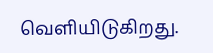வெளியிடுகிறது.